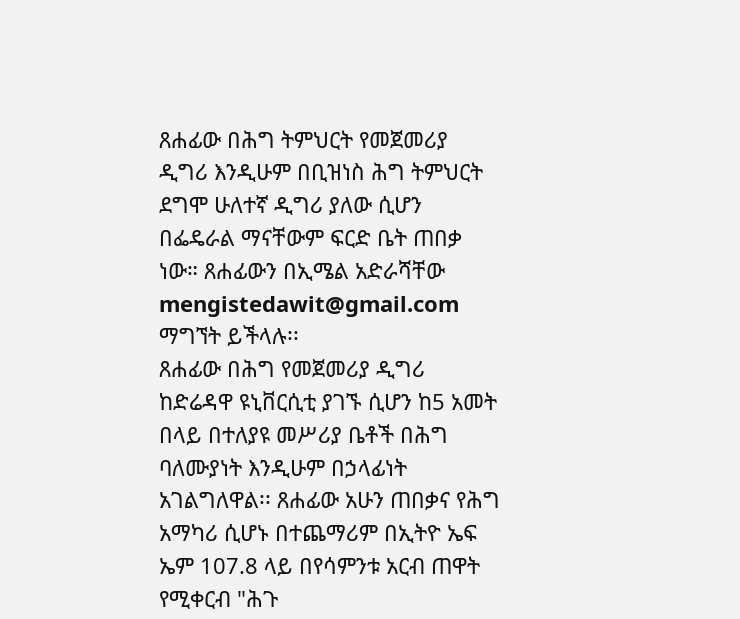ጸሐፊው በሕግ ትምህርት የመጀመሪያ ዲግሪ እንዲሁም በቢዝነስ ሕግ ትምህርት ደግሞ ሁለተኛ ዲግሪ ያለው ሲሆን በፌዴራል ማናቸውም ፍርድ ቤት ጠበቃ ነው። ጸሐፊውን በኢሜል አድራሻቸው mengistedawit@gmail.com ማግኘት ይችላሉ፡፡
ጸሐፊው በሕግ የመጀመሪያ ዲግሪ ከድሬዳዋ ዩኒቨርሲቲ ያገኙ ሲሆን ከ5 አመት በላይ በተለያዩ መሥሪያ ቤቶች በሕግ ባለሙያነት እንዲሁም በኃላፊነት አገልግለዋል፡፡ ጸሐፊው አሁን ጠበቃና የሕግ አማካሪ ሲሆኑ በተጨማሪም በኢትዮ ኤፍ ኤም 107.8 ላይ በየሳምንቱ አርብ ጠዋት የሚቀርብ "ሕጉ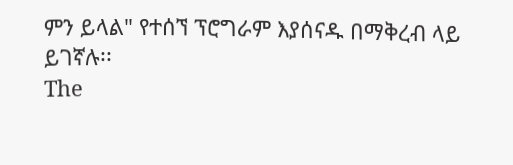ምን ይላል" የተሰኘ ፕሮግራም እያሰናዱ በማቅረብ ላይ ይገኛሉ፡፡
The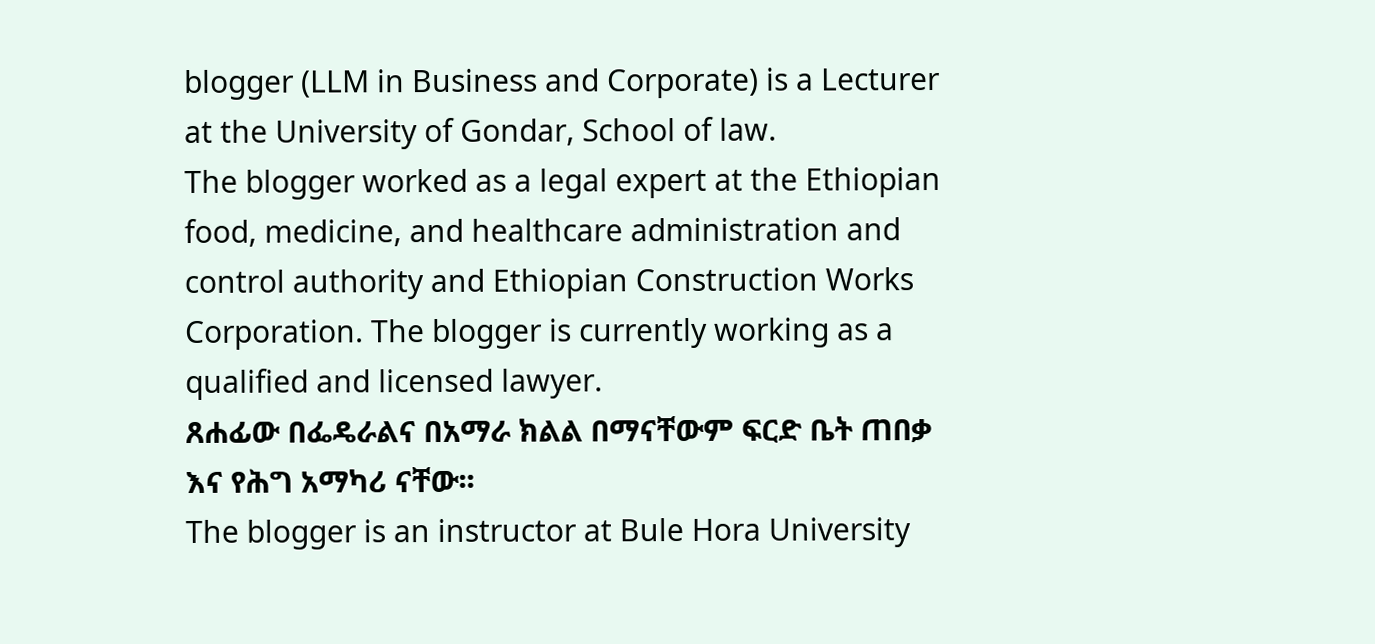blogger (LLM in Business and Corporate) is a Lecturer at the University of Gondar, School of law.
The blogger worked as a legal expert at the Ethiopian food, medicine, and healthcare administration and control authority and Ethiopian Construction Works Corporation. The blogger is currently working as a qualified and licensed lawyer.
ጸሐፊው በፌዴራልና በአማራ ክልል በማናቸውም ፍርድ ቤት ጠበቃ እና የሕግ አማካሪ ናቸው፡፡
The blogger is an instructor at Bule Hora University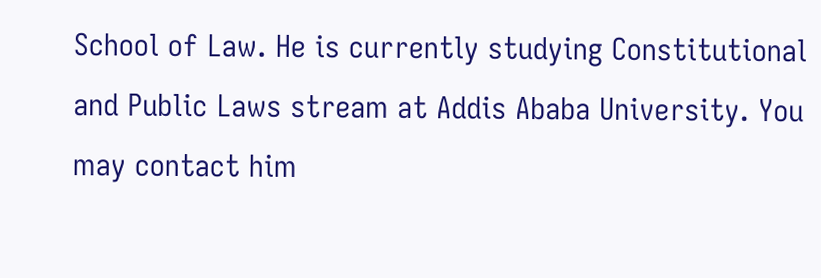School of Law. He is currently studying Constitutional and Public Laws stream at Addis Ababa University. You may contact him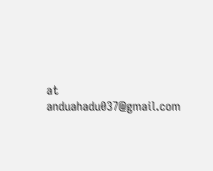at anduahadu037@gmail.com